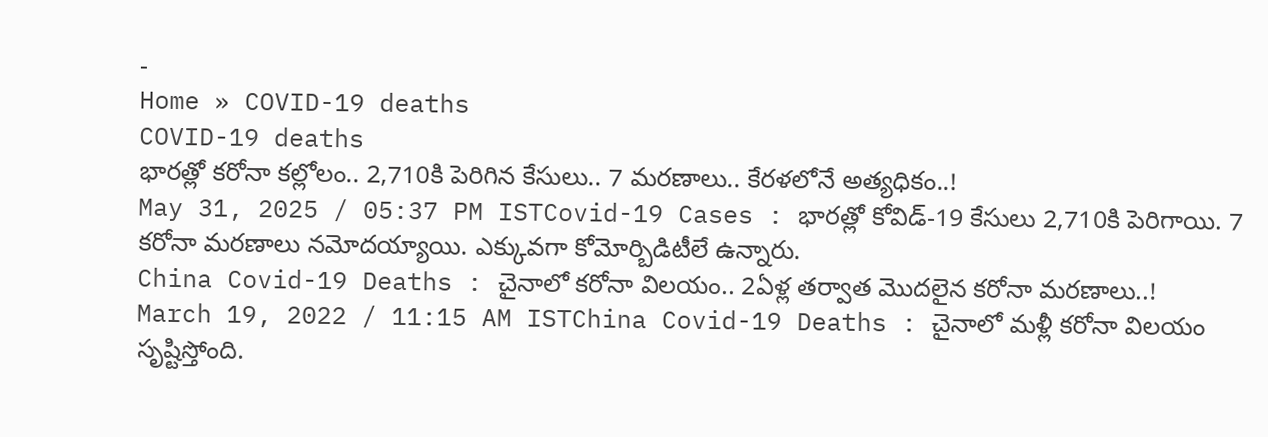-
Home » COVID-19 deaths
COVID-19 deaths
భారత్లో కరోనా కల్లోలం.. 2,710కి పెరిగిన కేసులు.. 7 మరణాలు.. కేరళలోనే అత్యధికం..!
May 31, 2025 / 05:37 PM ISTCovid-19 Cases : భారత్లో కోవిడ్-19 కేసులు 2,710కి పెరిగాయి. 7 కరోనా మరణాలు నమోదయ్యాయి. ఎక్కువగా కోమోర్బిడిటీలే ఉన్నారు.
China Covid-19 Deaths : చైనాలో కరోనా విలయం.. 2ఏళ్ల తర్వాత మొదలైన కరోనా మరణాలు..!
March 19, 2022 / 11:15 AM ISTChina Covid-19 Deaths : చైనాలో మళ్లీ కరోనా విలయం సృష్టిస్తోంది.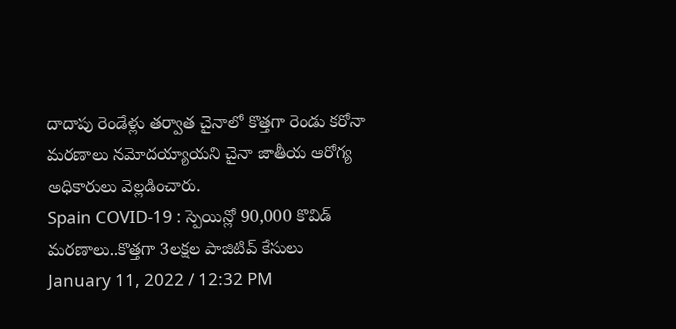దాదాపు రెండేళ్లు తర్వాత చైనాలో కొత్తగా రెండు కరోనా మరణాలు నమోదయ్యాయని చైనా జాతీయ ఆరోగ్య అధికారులు వెల్లడించారు.
Spain COVID-19 : స్పెయిన్లో 90,000 కొవిడ్ మరణాలు..కొత్తగా 3లక్షల పాజిటివ్ కేసులు
January 11, 2022 / 12:32 PM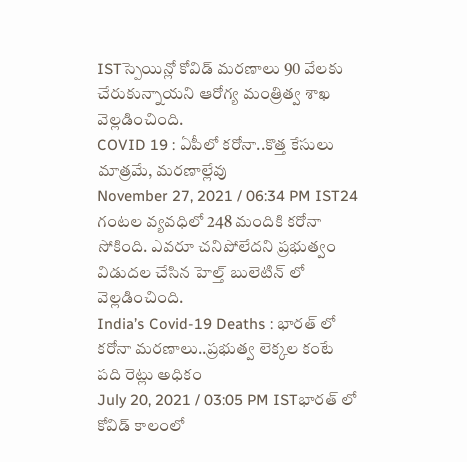ISTస్పెయిన్లో కోవిడ్ మరణాలు 90 వేలకు చేరుకున్నాయని ఆరోగ్య మంత్రిత్వ శాఖ వెల్లడించింది.
COVID 19 : ఏపీలో కరోనా..కొత్త కేసులు మాత్రమే, మరణాల్లేవు
November 27, 2021 / 06:34 PM IST24 గంటల వ్యవధిలో 248 మందికి కరోనా సోకింది. ఎవరూ చనిపోలేదని ప్రభుత్వం విడుదల చేసిన హెల్త్ బులెటిన్ లో వెల్లడించింది.
India’s Covid-19 Deaths : భారత్ లో కరోనా మరణాలు..ప్రభుత్వ లెక్కల కంటే పది రెట్లు అధికం
July 20, 2021 / 03:05 PM ISTభారత్ లో కోవిడ్ కాలంలో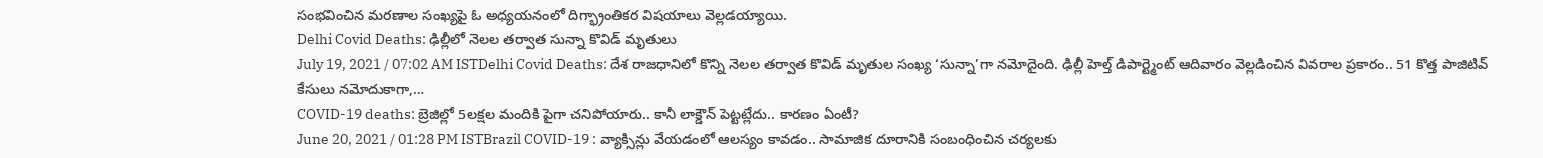సంభవించిన మరణాల సంఖ్యపై ఓ అధ్యయనంలో దిగ్భ్రాంతికర విషయాలు వెల్లడయ్యాయి.
Delhi Covid Deaths: ఢిల్లీలో నెలల తర్వాత సున్నా కొవిడ్ మృతులు
July 19, 2021 / 07:02 AM ISTDelhi Covid Deaths: దేశ రాజధానిలో కొన్ని నెలల తర్వాత కొవిడ్ మృతుల సంఖ్య ‘సున్నా’గా నమోదైంది. ఢిల్లీ హెల్త్ డిపార్ట్మెంట్ ఆదివారం వెల్లడించిన వివరాల ప్రకారం.. 51 కొత్త పాజిటివ్ కేసులు నమోదుకాగా,…
COVID-19 deaths: బ్రెజిల్లో 5లక్షల మందికి పైగా చనిపోయారు.. కానీ లాక్డౌన్ పెట్టట్లేదు.. కారణం ఏంటీ?
June 20, 2021 / 01:28 PM ISTBrazil COVID-19 : వ్యాక్సిన్లు వేయడంలో ఆలస్యం కావడం.. సామాజిక దూరానికి సంబంధించిన చర్యలకు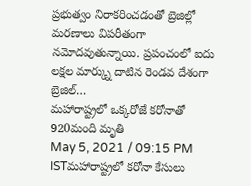ప్రభుత్వం నిరాకరించడంతో బ్రెజిల్లో మరణాలు విపరీతంగా నమోదవుతున్నాయి. ప్రపంచంలో ఐదు లక్షల మార్క్ను దాటిన రెండవ దేశంగా బ్రెజిల్…
మహారాష్ట్రలో ఒక్కరోజే కరోనాతో 920మంది మృతి
May 5, 2021 / 09:15 PM ISTమహారాష్ట్రలో కరోనా కేసులు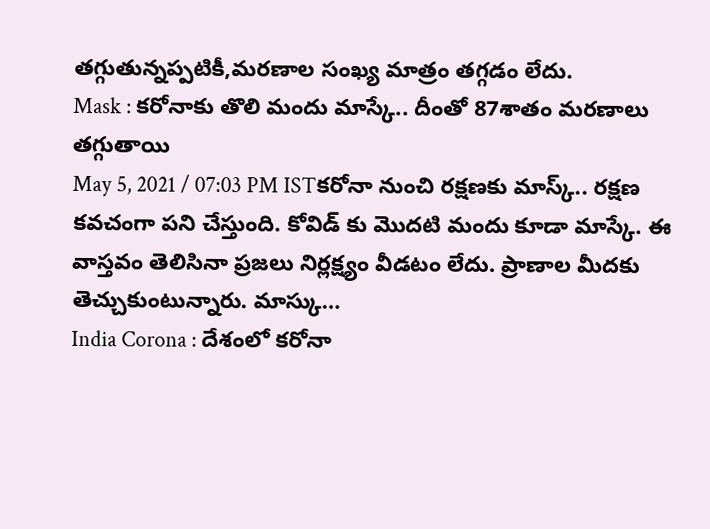తగ్గుతున్నప్పటికీ,మరణాల సంఖ్య మాత్రం తగ్గడం లేదు.
Mask : కరోనాకు తొలి మందు మాస్కే.. దీంతో 87శాతం మరణాలు తగ్గుతాయి
May 5, 2021 / 07:03 PM ISTకరోనా నుంచి రక్షణకు మాస్క్.. రక్షణ కవచంగా పని చేస్తుంది. కోవిడ్ కు మొదటి మందు కూడా మాస్కే. ఈ వాస్తవం తెలిసినా ప్రజలు నిర్లక్ష్యం వీడటం లేదు. ప్రాణాల మీదకు తెచ్చుకుంటున్నారు. మాస్కు…
India Corona : దేశంలో కరోనా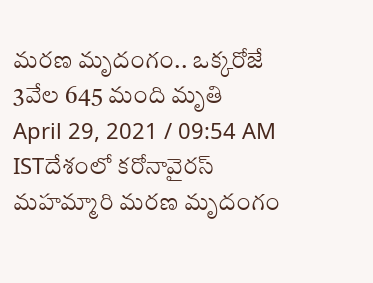మరణ మృదంగం.. ఒక్కరోజే 3వేల 645 మంది మృతి
April 29, 2021 / 09:54 AM ISTదేశంలో కరోనావైరస్ మహమ్మారి మరణ మృదంగం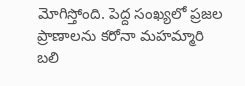మోగిస్తోంది. పెద్ద సంఖ్యలో ప్రజల ప్రాణాలను కరోనా మహమ్మారి బలి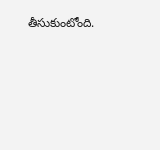తీసుకుంటోంది.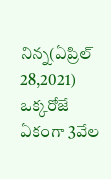నిన్న(ఏప్రిల్ 28,2021) ఒక్కరోజే ఏకంగా 3వేల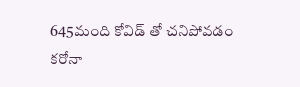645మంది కోవిడ్ తో చనిపోవడం కరోనా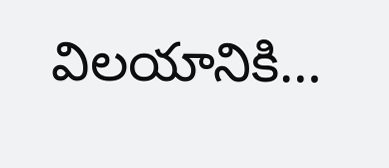విలయానికి…